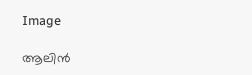Image

ആലിന്‍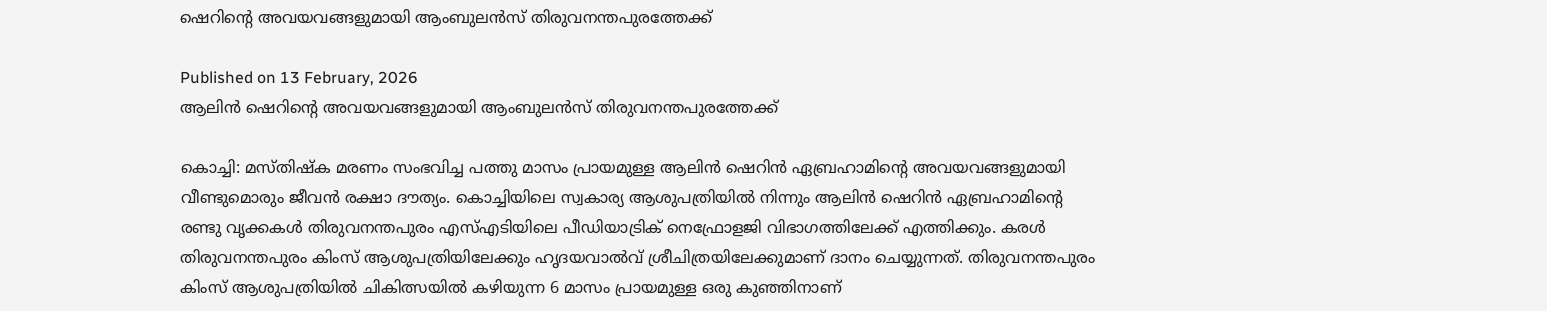ഷെറിന്റെ അവയവങ്ങളുമായി ആംബുലന്‍സ് തിരുവനന്തപുരത്തേക്ക്

Published on 13 February, 2026
ആലിന്‍ ഷെറിന്റെ അവയവങ്ങളുമായി ആംബുലന്‍സ് തിരുവനന്തപുരത്തേക്ക്

കൊച്ചി: മസ്തിഷ്‌ക മരണം സംഭവിച്ച പത്തു മാസം പ്രായമുള്ള ആലിന്‍ ഷെറിന്‍ ഏബ്രഹാമിന്റെ അവയവങ്ങളുമായി വീണ്ടുമൊരും ജീവന്‍ രക്ഷാ ദൗത്യം. കൊച്ചിയിലെ സ്വകാര്യ ആശുപത്രിയില്‍ നിന്നും ആലിന്‍ ഷെറിന്‍ ഏബ്രഹാമിന്റെ രണ്ടു വൃക്കകള്‍ തിരുവനന്തപുരം എസ്എടിയിലെ പീഡിയാട്രിക് നെഫ്രോളജി വിഭാഗത്തിലേക്ക് എത്തിക്കും. കരള്‍ തിരുവനന്തപുരം കിംസ് ആശുപത്രിയിലേക്കും ഹൃദയവാല്‍വ് ശ്രീചിത്രയിലേക്കുമാണ് ദാനം ചെയ്യുന്നത്. തിരുവനന്തപുരം കിംസ് ആശുപത്രിയിൽ ചികിത്സയിൽ കഴിയുന്ന 6 മാസം പ്രായമുള്ള ഒരു കുഞ്ഞിനാണ്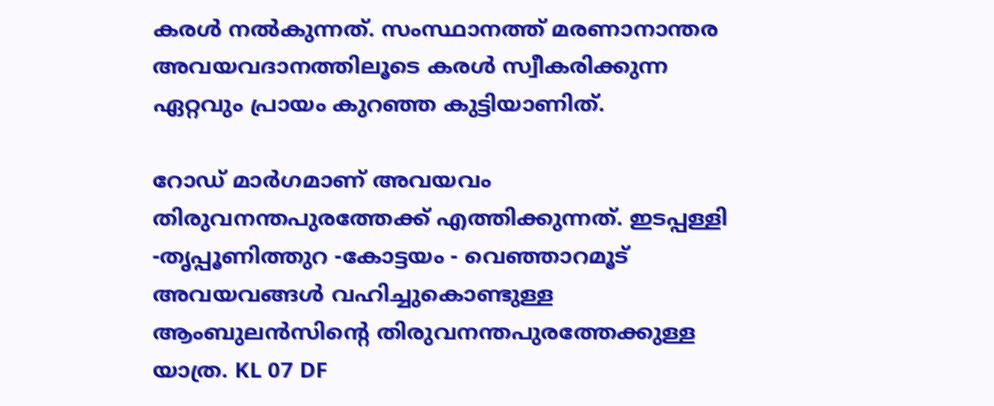കരൾ നൽകുന്നത്. സംസ്ഥാനത്ത് മരണാനാന്തര അവയവദാനത്തിലൂടെ കരൾ സ്വീകരിക്കുന്ന ഏറ്റവും പ്രായം കുറഞ്ഞ കുട്ടിയാണിത്.

റോഡ് മാര്‍ഗമാണ് അവയവം തിരുവനന്തപുരത്തേക്ക് എത്തിക്കുന്നത്. ഇടപ്പള്ളി -തൃപ്പൂണിത്തുറ -കോട്ടയം - വെഞ്ഞാറമൂട് അവയവങ്ങൾ വഹിച്ചുകൊണ്ടുള്ള ആംബുലന്‍സിന്റെ തിരുവനന്തപുരത്തേക്കുള്ള യാത്ര. KL 07 DF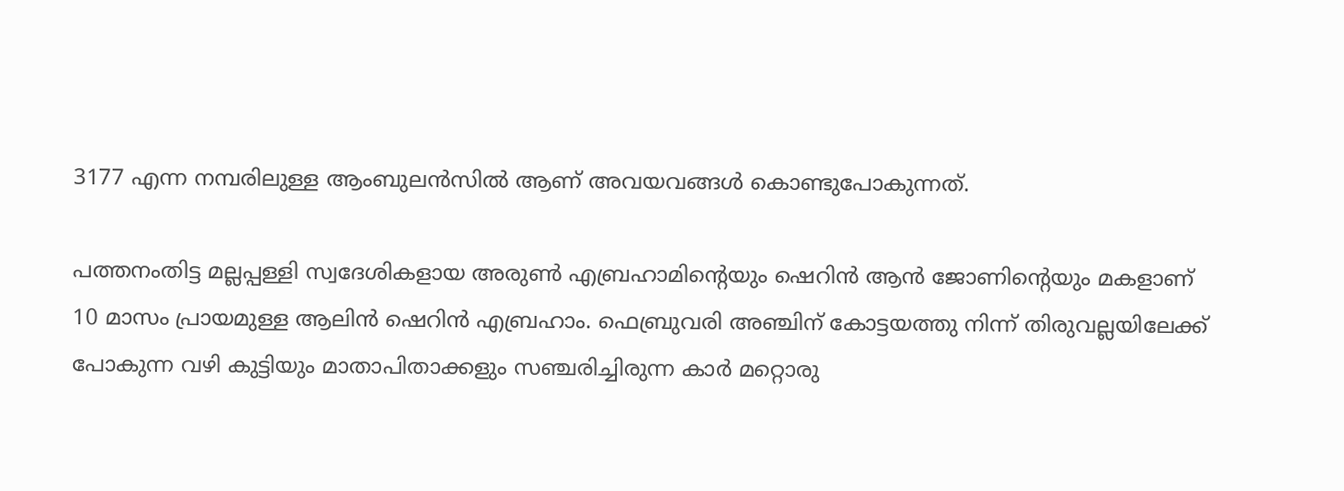3177 എന്ന നമ്പരിലുള്ള ആംബുലന്‍സില്‍ ആണ് അവയവങ്ങള്‍ കൊണ്ടുപോകുന്നത്.

പത്തനംതിട്ട മല്ലപ്പള്ളി സ്വദേശികളായ അരുൺ എബ്രഹാമിന്റെയും ഷെറിൻ ആൻ ജോണിന്റെയും മകളാണ് 10 മാസം പ്രായമുള്ള ആലിന്‍ ഷെറിന്‍ എബ്രഹാം. ഫെബ്രുവരി അഞ്ചിന് കോട്ടയത്തു നിന്ന് തിരുവല്ലയിലേക്ക് പോകുന്ന വഴി കുട്ടിയും മാതാപിതാക്കളും സഞ്ചരിച്ചിരുന്ന കാര്‍ മറ്റൊരു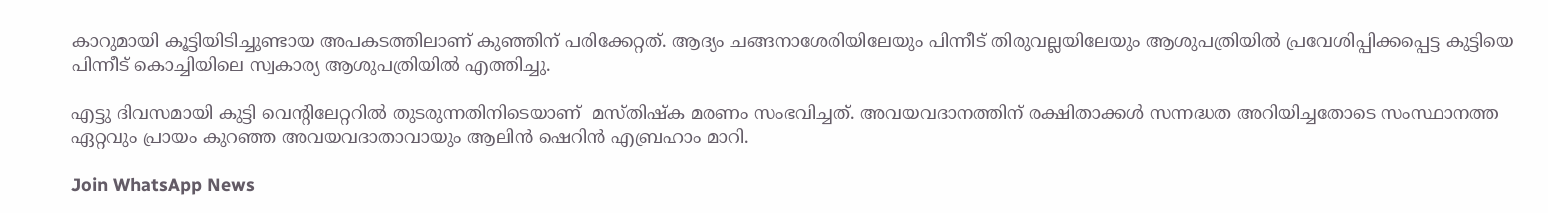കാറുമായി കൂട്ടിയിടിച്ചുണ്ടായ അപകടത്തിലാണ് കുഞ്ഞിന് പരിക്കേറ്റത്. ആദ്യം ചങ്ങനാശേരിയിലേയും പിന്നീട് തിരുവല്ലയിലേയും ആശുപത്രിയില്‍ പ്രവേശിപ്പിക്കപ്പെട്ട കുട്ടിയെ പിന്നീട് കൊച്ചിയിലെ സ്വകാര്യ ആശുപത്രിയില്‍ എത്തിച്ചു.

എട്ടു ദിവസമായി കുട്ടി വെന്റിലേറ്ററില്‍ തുടരുന്നതിനിടെയാണ്  മസ്തിഷ്‌ക മരണം സംഭവിച്ചത്. അവയവദാനത്തിന് രക്ഷിതാക്കള്‍ സന്നദ്ധത അറിയിച്ചതോടെ സംസ്ഥാനത്ത ഏറ്റവും പ്രായം കുറഞ്ഞ അവയവദാതാവായും ആലിന്‍ ഷെറിന്‍ എബ്രഹാം മാറി.

Join WhatsApp News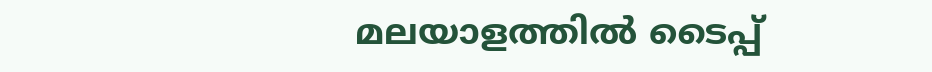മലയാളത്തില്‍ ടൈപ്പ്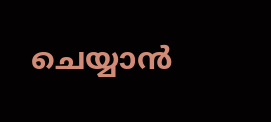ചെയ്യാന്‍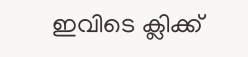ഇവിടെ ക്ലിക്ക്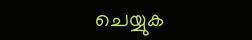ചെയ്യുക